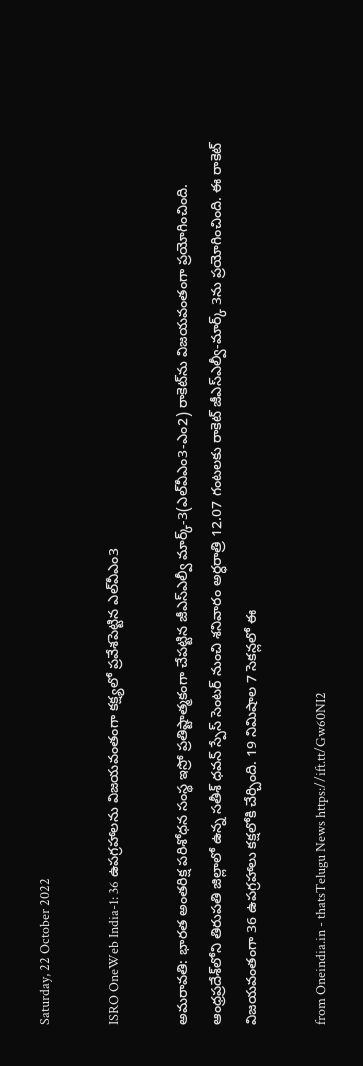Saturday, 22 October 2022

ISRO OneWeb India-1: 36 ఉపగ్రహాలను విజయవంతంగా కక్ష్యలో ప్రవేశపెట్టిన ఎల్‌వీఎం3

అమరావతి: భారత అంతరిక్ష పరిశోధన సంస్థ ఇస్రో ప్రతిష్టాత్మకంగా చేపట్టిన జీఎస్ఎల్వీ మార్క్-3(ఎల్‌వీఎం3-ఎం2) రాకెట్‌ను విజయవంతంగా ప్రయోగించింది. ఆంధ్రప్రదేశ్‌లోని తిరుపతి జిల్లాలో ఉన్న సతీశ్‌ ధవన్‌ స్పేస్‌ సెంటర్‌ నుంచి శనివారం అర్ధరాత్రి 12.07 గంటలకు రాకెట్‌ జీఎస్‌ఎల్వీ-మార్క్‌ 3ను ప్రయోగించింది. ఈ రాకెట్ విజయవంతంగా 36 ఉపగ్రహాలు కక్షలోకి చేర్చింది. 19 నిమిషాల 7 సెకన్లలో ఈ

from Oneindia.in - thatsTelugu News https://ift.tt/Gw60NI2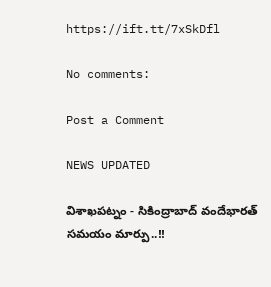https://ift.tt/7xSkDfl

No comments:

Post a Comment

NEWS UPDATED

విశాఖపట్నం - సికింద్రాబాద్ వందేభారత్ సమయం మార్పు..!!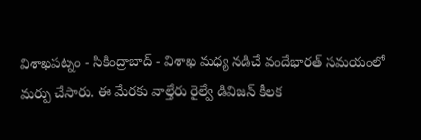విశాఖపట్నం - సికింద్రాబాద్ - విశాఖ మధ్య నడిచే వందేభారత్ సమయంలో మర్పు చేసారు. ఈ మేరకు వాల్తేరు రైల్వే డివిజన్ కీలక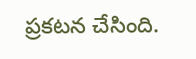ప్రకటన చేసింది.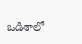ఒడిశాలో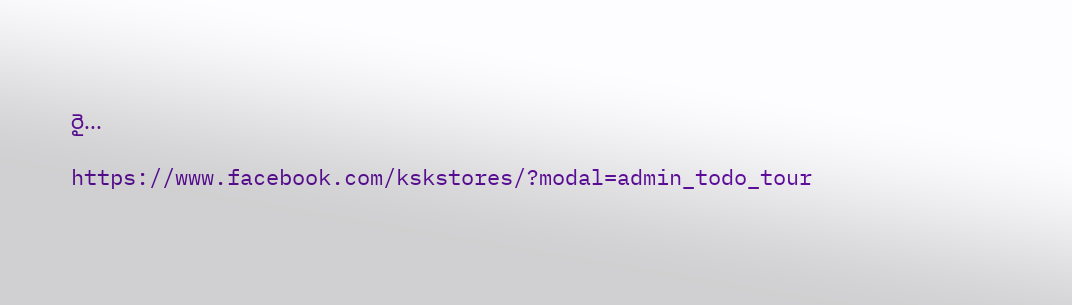రై...

https://www.facebook.com/kskstores/?modal=admin_todo_tour